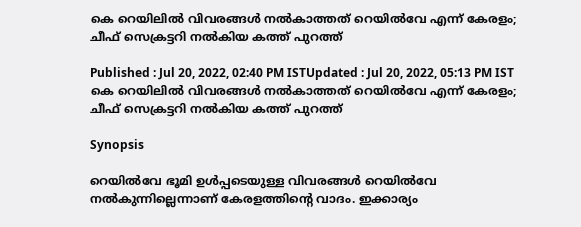കെ റെയിലിൽ വിവരങ്ങൾ നല്‍കാത്തത് റെയിൽവേ എന്ന് കേരളം; ചീഫ് സെക്രട്ടറി നല്‍കിയ കത്ത് പുറത്ത്

Published : Jul 20, 2022, 02:40 PM ISTUpdated : Jul 20, 2022, 05:13 PM IST
കെ റെയിലിൽ വിവരങ്ങൾ നല്‍കാത്തത് റെയിൽവേ എന്ന് കേരളം; ചീഫ് സെക്രട്ടറി നല്‍കിയ കത്ത് പുറത്ത്

Synopsis

റെയിൽവേ ഭൂമി ഉൾപ്പടെയുള്ള വിവരങ്ങൾ റെയിൽവേ നല്‍കുന്നില്ലെന്നാണ് കേരളത്തിന്‍റെ വാദം. ഇക്കാര്യം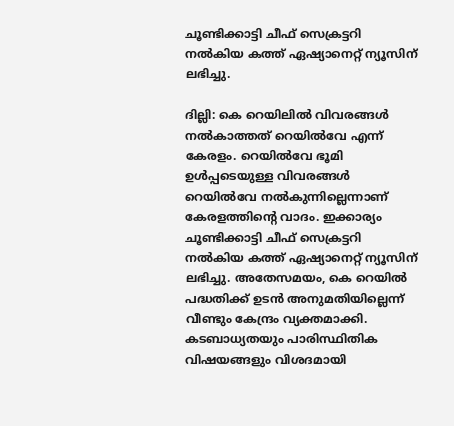ചൂണ്ടിക്കാട്ടി ചീഫ് സെക്രട്ടറി നല്‍കിയ കത്ത് ഏഷ്യാനെറ്റ് ന്യൂസിന് ലഭിച്ചു.

ദില്ലി: കെ റെയിലിൽ വിവരങ്ങൾ നല്‍കാത്തത് റെയിൽവേ എന്ന് കേരളം. റെയിൽവേ ഭൂമി ഉൾപ്പടെയുള്ള വിവരങ്ങൾ റെയിൽവേ നല്‍കുന്നില്ലെന്നാണ് കേരളത്തിന്‍റെ വാദം. ഇക്കാര്യം ചൂണ്ടിക്കാട്ടി ചീഫ് സെക്രട്ടറി നല്‍കിയ കത്ത് ഏഷ്യാനെറ്റ് ന്യൂസിന് ലഭിച്ചു. അതേസമയം, കെ റെയിൽ പദ്ധതിക്ക് ഉടൻ അനുമതിയില്ലെന്ന് വീണ്ടും കേന്ദ്രം വ്യക്തമാക്കി. കടബാധ്യതയും പാരിസ്ഥിതിക വിഷയങ്ങളും വിശദമായി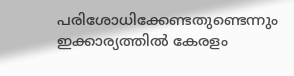പരിശോധിക്കേണ്ടതുണ്ടെന്നും ഇക്കാര്യത്തിൽ കേരളം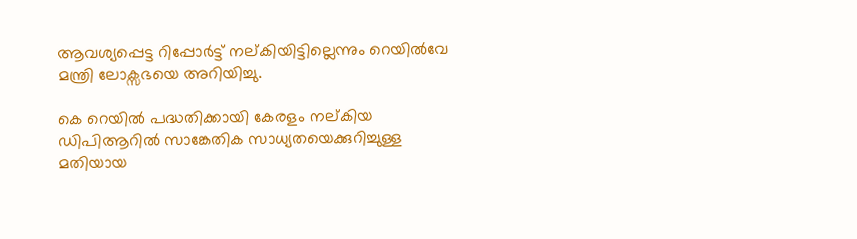ആവശ്യപ്പെട്ട റിപ്പോർട്ട് നല്കിയിട്ടില്ലെന്നും റെയിൽവേ മന്ത്രി ലോക്സഭയെ അറിയിച്ചു.

കെ റെയിൽ പദ്ധതിക്കായി കേരളം നല്കിയ ഡിപിആറിൽ സാങ്കേതിക സാധ്യതയെക്കുറിച്ചുള്ള മതിയായ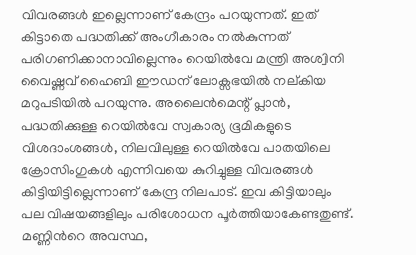വിവരങ്ങൾ ഇല്ലെന്നാണ് കേന്ദ്രം പറയുന്നത്. ഇത് കിട്ടാതെ പദ്ധതിക്ക് അംഗീകാരം നല്‍കുന്നത് പരിഗണിക്കാനാവില്ലെന്നും റെയിൽവേ മന്ത്രി അശ്വിനി വൈഷ്ണവ് ഹൈബി ഈഡന് ലോക്സഭയിൽ നല്കിയ മറുപടിയിൽ പറയുന്നു. അലൈൻമെന്റ് പ്ലാൻ, പദ്ധതിക്കുള്ള റെയിൽവേ സ്വകാര്യ ഭൂമികളുടെ വിശദാംശങ്ങൾ, നിലവിലുള്ള റെയിൽവേ പാതയിലെ ക്രോസിംഗുകൾ എന്നിവയെ കുറിച്ചുള്ള വിവരങ്ങള്‍ കിട്ടിയിട്ടില്ലെന്നാണ് കേന്ദ്ര നിലപാട്. ഇവ കിട്ടിയാലും പല വിഷയങ്ങളിലും പരിശോധന പൂർത്തിയാകേണ്ടതുണ്ട്. മണ്ണിന്‍റെ അവസ്ഥ,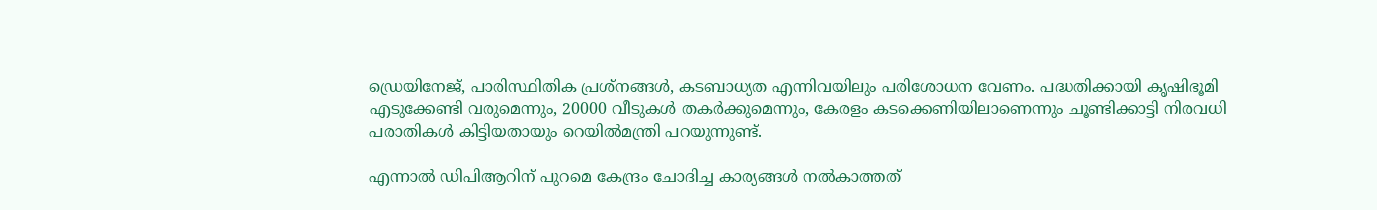ഡ്രെയിനേജ്, പാരിസ്ഥിതിക പ്രശ്‌നങ്ങൾ, കടബാധ്യത എന്നിവയിലും പരിശോധന വേണം. പദ്ധതിക്കായി കൃഷിഭൂമി എടുക്കേണ്ടി വരുമെന്നും, 20000 വീടുകൾ തകർക്കുമെന്നും, കേരളം കടക്കെണിയിലാണെന്നും ചൂണ്ടിക്കാട്ടി നിരവധി പരാതികൾ കിട്ടിയതായും റെയിൽമന്ത്രി പറയുന്നുണ്ട്.

എന്നാൽ ഡിപിആറിന് പുറമെ കേന്ദ്രം ചോദിച്ച കാര്യങ്ങൾ നല്‍കാത്തത്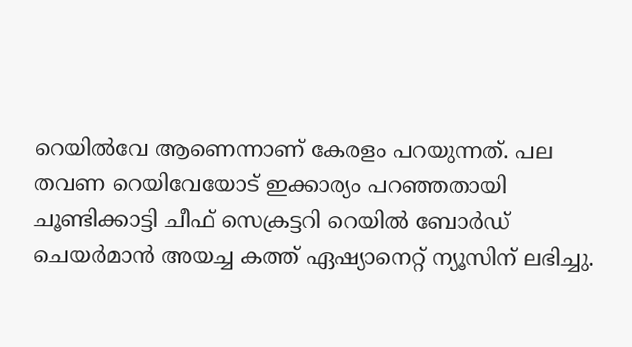റെയിൽവേ ആണെന്നാണ് കേരളം പറയുന്നത്. പല തവണ റെയിവേയോട് ഇക്കാര്യം പറഞ്ഞതായി ചൂണ്ടിക്കാട്ടി ചീഫ് സെക്രട്ടറി റെയിൽ ബോർഡ് ചെയർമാന്‍ അയച്ച കത്ത് ഏഷ്യാനെറ്റ് ന്യൂസിന് ലഭിച്ചു.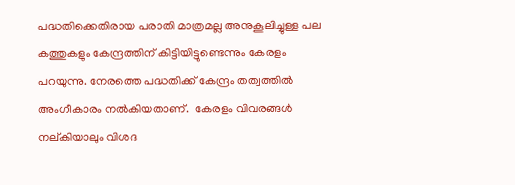പദ്ധതിക്കെതിരായ പരാതി മാത്രമല്ല അനുകൂലിച്ചുള്ള പല  കത്തുകളും കേന്ദ്രത്തിന് കിട്ടിയിട്ടുണ്ടെന്നും കേരളം പറയുന്നു. നേരത്തെ പദ്ധതിക്ക് കേന്ദ്രം തത്വത്തിൽ അംഗീകാരം നല്‍കിയതാണ്.  കേരളം വിവരങ്ങൾ നല്കിയാലും വിശദ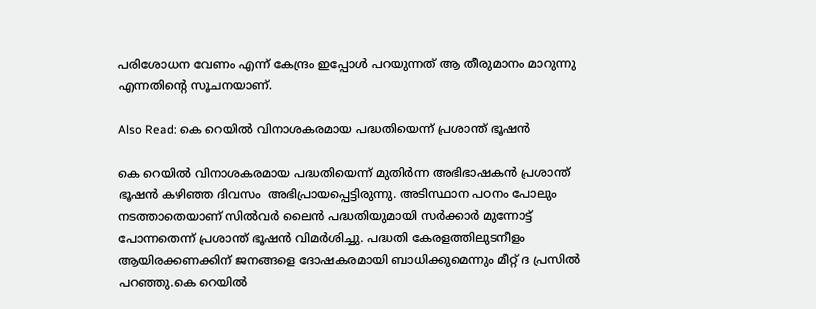പരിശോധന വേണം എന്ന് കേന്ദ്രം ഇപ്പോൾ പറയുന്നത് ആ തീരുമാനം മാറുന്നു എന്നതിന്‍റെ സൂചനയാണ്.

Also Read: കെ റെയിൽ വിനാശകരമായ പദ്ധതിയെന്ന് പ്രശാന്ത് ഭൂഷൻ

കെ റെയിൽ വിനാശകരമായ പദ്ധതിയെന്ന് മുതിർന്ന അഭിഭാഷകൻ പ്രശാന്ത് ഭൂഷൻ കഴിഞ്ഞ ദിവസം  അഭിപ്രായപ്പെട്ടിരുന്നു. അടിസ്ഥാന പഠനം പോലും നടത്താതെയാണ് സിൽവർ ലൈൻ പദ്ധതിയുമായി സര്‍ക്കാര്‍ മുന്നോട്ട് പോന്നതെന്ന് പ്രശാന്ത് ഭൂഷൻ വിമര്‍ശിച്ചു. പദ്ധതി കേരളത്തിലുടനീളം ആയിരക്കണക്കിന് ജനങ്ങളെ ദോഷകരമായി ബാധിക്കുമെന്നും മീറ്റ് ദ പ്രസിൽ പറഞ്ഞു.കെ റെയിൽ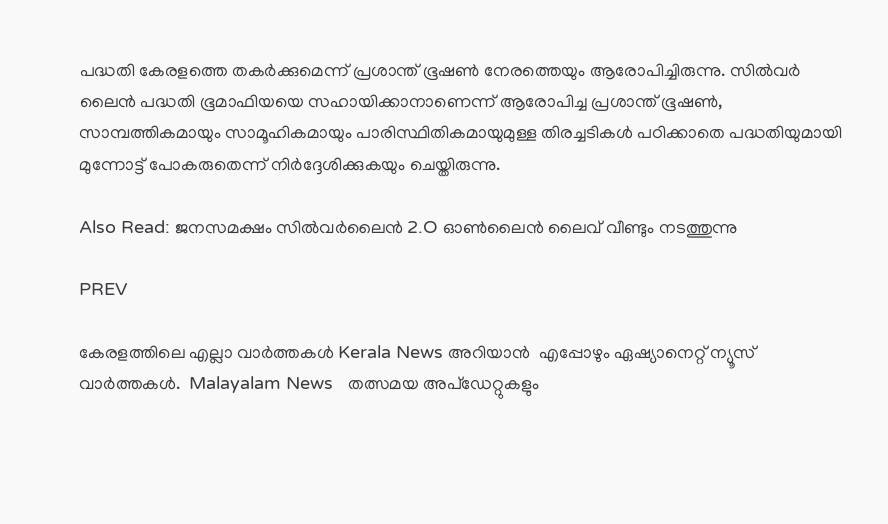പദ്ധതി കേരളത്തെ തകർക്കുമെന്ന് പ്രശാന്ത് ഭൂഷൺ നേരത്തെയും ആരോപിച്ചിരുന്നു. സിൽവർ ലൈൻ പദ്ധതി ഭൂമാഫിയയെ സഹായിക്കാനാണെന്ന് ആരോപിച്ച പ്രശാന്ത് ഭൂഷൺ, സാമ്പത്തികമായും സാമൂഹികമായും പാരിസ്ഥിതികമായുമുള്ള തിരച്ചടികൾ പഠിക്കാതെ പദ്ധതിയുമായി മുന്നോട്ട് പോകരുതെന്ന് നിര്‍ദ്ദേശിക്കുകയും ചെയ്തിരുന്നു.

Also Read: ജനസമക്ഷം സിൽവർലൈൻ 2.O ഓൺലൈൻ ലൈവ് വീണ്ടും നടത്തുന്നു

PREV

കേരളത്തിലെ എല്ലാ വാർത്തകൾ Kerala News അറിയാൻ  എപ്പോഴും ഏഷ്യാനെറ്റ് ന്യൂസ് വാർത്തകൾ.  Malayalam News   തത്സമയ അപ്‌ഡേറ്റുകളും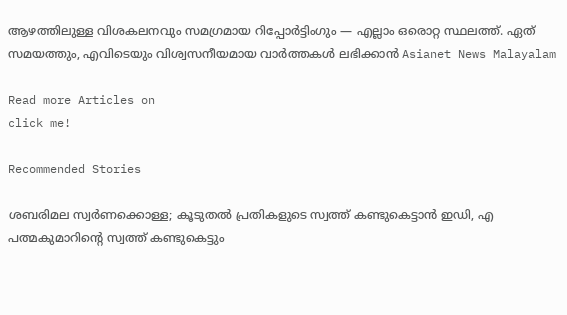ആഴത്തിലുള്ള വിശകലനവും സമഗ്രമായ റിപ്പോർട്ടിംഗും — എല്ലാം ഒരൊറ്റ സ്ഥലത്ത്. ഏത് സമയത്തും, എവിടെയും വിശ്വസനീയമായ വാർത്തകൾ ലഭിക്കാൻ Asianet News Malayalam

Read more Articles on
click me!

Recommended Stories

ശബരിമല സ്വര്‍ണക്കൊള്ള; കൂടുതൽ പ്രതികളുടെ സ്വത്ത് കണ്ടുകെട്ടാൻ ഇഡി, എ പത്മകുമാറിന്‍റെ സ്വത്ത് കണ്ടുകെട്ടും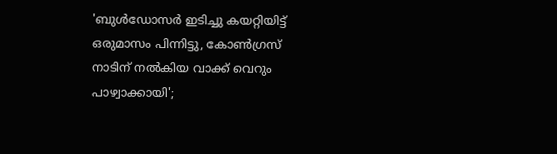'ബുൾഡോസർ ഇടിച്ചു കയറ്റിയിട്ട് ഒരുമാസം പിന്നിട്ടു, കോൺഗ്രസ് നാടിന് നൽകിയ വാക്ക് വെറും പാഴ്വാക്കായി';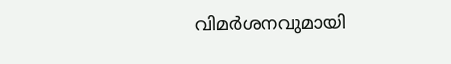വിമർശനവുമായി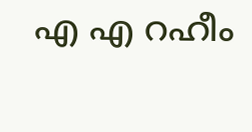എ എ റഹീം